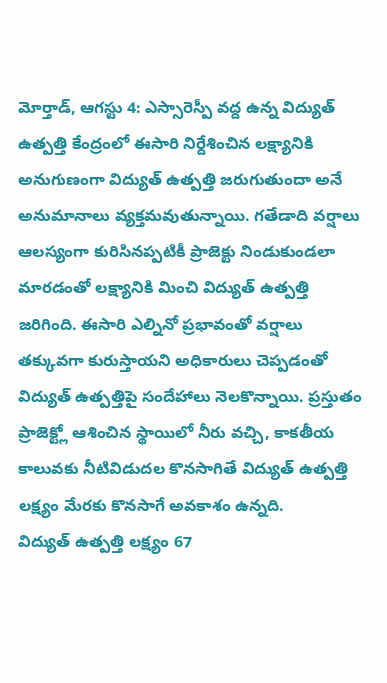మోర్తాడ్, ఆగస్టు 4: ఎస్సారెస్పీ వద్ద ఉన్న విద్యుత్ ఉత్పత్తి కేంద్రంలో ఈసారి నిర్దేశించిన లక్ష్యానికి అనుగుణంగా విద్యుత్ ఉత్పత్తి జరుగుతుందా అనే అనుమానాలు వ్యక్తమవుతున్నాయి. గతేడాది వర్షాలు ఆలస్యంగా కురిసినప్పటికీ ప్రాజెక్టు నిండుకుండలా మారడంతో లక్ష్యానికి మించి విద్యుత్ ఉత్పత్తి జరిగింది. ఈసారి ఎల్నినో ప్రభావంతో వర్షాలు తక్కువగా కురుస్తాయని అధికారులు చెప్పడంతో విద్యుత్ ఉత్పత్తిపై సందేహాలు నెలకొన్నాయి. ప్రస్తుతం ప్రాజెక్ట్లో ఆశించిన స్థాయిలో నీరు వచ్చి, కాకతీయ కాలువకు నీటివిడుదల కొనసాగితే విద్యుత్ ఉత్పత్తి లక్ష్యం మేరకు కొనసాగే అవకాశం ఉన్నది.
విద్యుత్ ఉత్పత్తి లక్ష్యం 67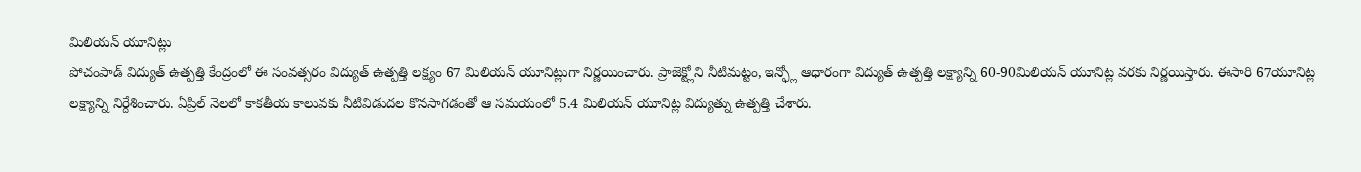మిలియన్ యూనిట్లు
పోచంపాడ్ విద్యుత్ ఉత్పత్తి కేంద్రంలో ఈ సంవత్సరం విద్యుత్ ఉత్పత్తి లక్ష్యం 67 మిలియన్ యూనిట్లుగా నిర్ణయించారు. ప్రాజెక్ట్లోని నీటిమట్టం, ఇన్ఫ్లో ఆధారంగా విద్యుత్ ఉత్పత్తి లక్ష్యాన్ని 60-90మిలియన్ యూనిట్ల వరకు నిర్ణయిస్తారు. ఈసారి 67యూనిట్ల లక్ష్యాన్ని నిర్దేశించారు. ఏప్రిల్ నెలలో కాకతీయ కాలువకు నీటివిడుదల కొనసాగడంతో ఆ సమయంలో 5.4 మిలియన్ యూనిట్ల విద్యుత్ను ఉత్పత్తి చేశారు.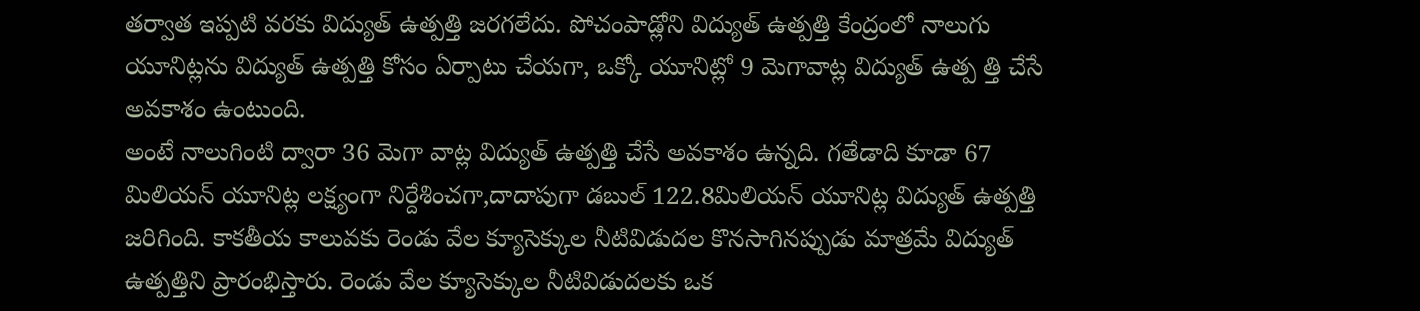తర్వాత ఇప్పటి వరకు విద్యుత్ ఉత్పత్తి జరగలేదు. పోచంపాడ్లోని విద్యుత్ ఉత్పత్తి కేంద్రంలో నాలుగు యూనిట్లను విద్యుత్ ఉత్పత్తి కోసం ఏర్పాటు చేయగా, ఒక్కో యూనిట్లో 9 మెగావాట్ల విద్యుత్ ఉత్ప త్తి చేసే అవకాశం ఉంటుంది.
అంటే నాలుగింటి ద్వారా 36 మెగా వాట్ల విద్యుత్ ఉత్పత్తి చేసే అవకాశం ఉన్నది. గతేడాది కూడా 67 మిలియన్ యూనిట్ల లక్ష్యంగా నిర్దేశించగా,దాదాపుగా డబుల్ 122.8మిలియన్ యూనిట్ల విద్యుత్ ఉత్పత్తి జరిగింది. కాకతీయ కాలువకు రెండు వేల క్యూసెక్కుల నీటివిడుదల కొనసాగినప్పుడు మాత్రమే విద్యుత్ ఉత్పత్తిని ప్రారంభిస్తారు. రెండు వేల క్యూసెక్కుల నీటివిడుదలకు ఒక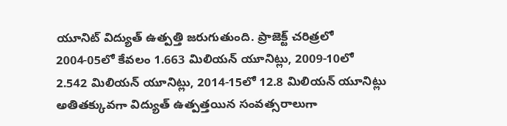యూనిట్ విద్యుత్ ఉత్పత్తి జరుగుతుంది. ప్రాజెక్ట్ చరిత్రలో 2004-05లో కేవలం 1.663 మిలియన్ యూనిట్లు, 2009-10లో 2.542 మిలియన్ యూనిట్లు, 2014-15లో 12.8 మిలియన్ యూనిట్లు అతితక్కువగా విద్యుత్ ఉత్పత్తయిన సంవత్సరాలుగా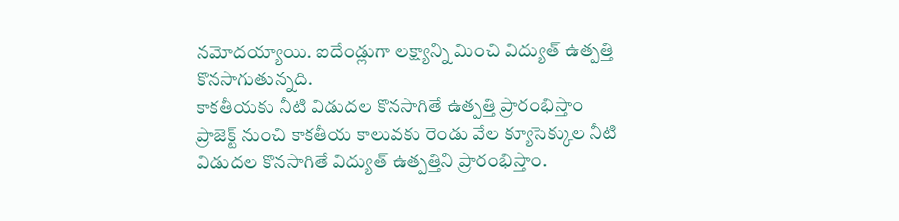నమోదయ్యాయి. ఐదేండ్లుగా లక్ష్యాన్ని మించి విద్యుత్ ఉత్పత్తి కొనసాగుతున్నది.
కాకతీయకు నీటి విడుదల కొనసాగితే ఉత్పత్తి ప్రారంభిస్తాం
ప్రాజెక్ట్ నుంచి కాకతీయ కాలువకు రెండు వేల క్యూసెక్కుల నీటి విడుదల కొనసాగితే విద్యుత్ ఉత్పత్తిని ప్రారంభిస్తాం.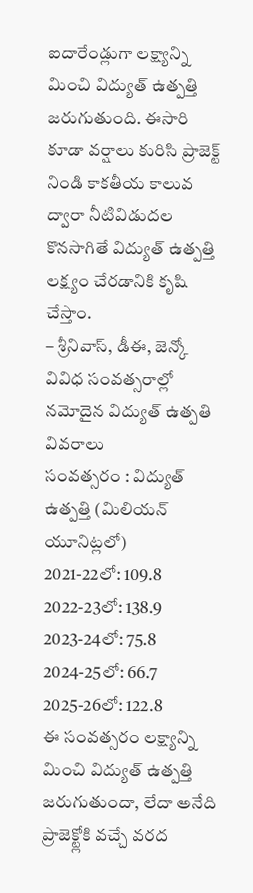ఐదారేండ్లుగా లక్ష్యాన్ని మించి విద్యుత్ ఉత్పత్తి జరుగుతుంది. ఈసారి కూడా వర్షాలు కురిసి ప్రాజెక్ట్ నిండి కాకతీయ కాలువ ద్వారా నీటివిడుదల కొనసాగితే విద్యుత్ ఉత్పత్తి లక్ష్యం చేరడానికి కృషి చేస్తాం.
– శ్రీనివాస్, డీఈ, జెన్కో
వివిధ సంవత్సరాల్లో నమోదైన విద్యుత్ ఉత్పతి వివరాలు
సంవత్సరం : విద్యుత్ ఉత్పత్తి (మిలియన్ యూనిట్లలో)
2021-22లో: 109.8
2022-23లో: 138.9
2023-24లో: 75.8
2024-25లో: 66.7
2025-26లో: 122.8
ఈ సంవత్సరం లక్ష్యాన్ని మించి విద్యుత్ ఉత్పత్తి జరుగుతుందా, లేదా అనేది ప్రాజెక్ట్లోకి వచ్చే వరద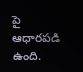పై ఆధారపడి ఉంది.